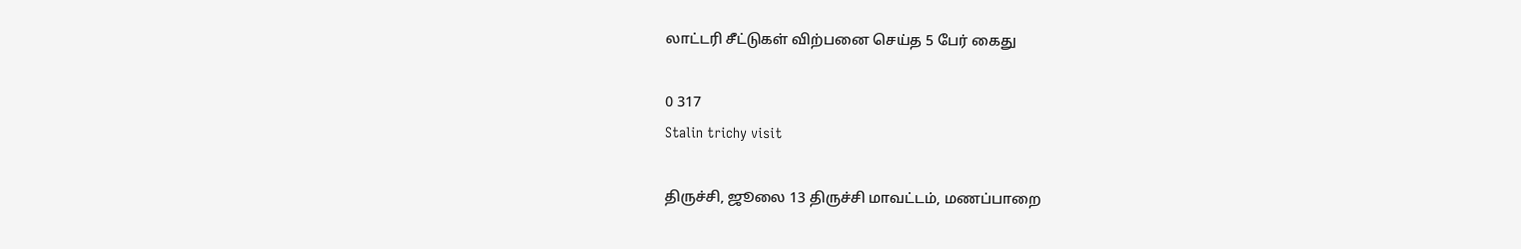லாட்டரி சீட்டுகள் விற்பனை செய்த 5 பேர் கைது

0 317
Stalin trichy visit

திருச்சி, ஜூலை 13 திருச்சி மாவட்டம், மணப்பாறை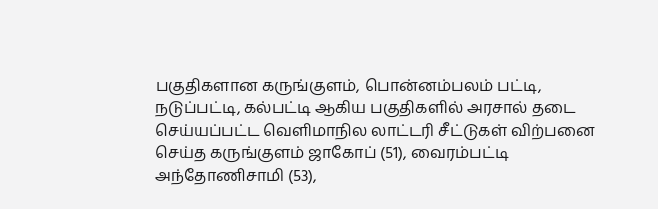பகுதிகளான கருங்குளம், பொன்னம்பலம் பட்டி, நடுப்பட்டி, கல்பட்டி ஆகிய பகுதிகளில் அரசால் தடை செய்யப்பட்ட வெளிமாநில லாட்டரி சீட்டுகள் விற்பனை செய்த கருங்குளம் ஜாகோப் (51), வைரம்பட்டி அந்தோணிசாமி (53),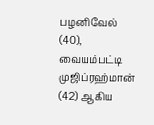பழனிவேல் (40), வையம்பட்டி முஜிப்ரஹ்மான் (42) ஆகிய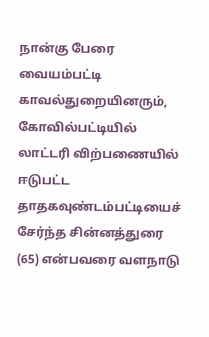நான்கு பேரை வையம்பட்டி காவல்துறையினரும், கோவில்பட்டியில் லாட்டரி விற்பணையில் ஈடுபட்ட தாதகவுண்டம்பட்டியைச் சேர்ந்த சின்னத்துரை (65) என்பவரை வளநாடு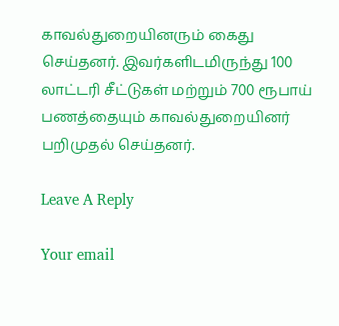காவல்துறையினரும் கைது செய்தனர். இவர்களிடமிருந்து 100 லாட்டரி சீட்டுகள் மற்றும் 700 ரூபாய் பணத்தையும் காவல்துறையினர் பறிமுதல் செய்தனர்.

Leave A Reply

Your email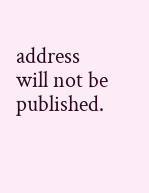address will not be published.